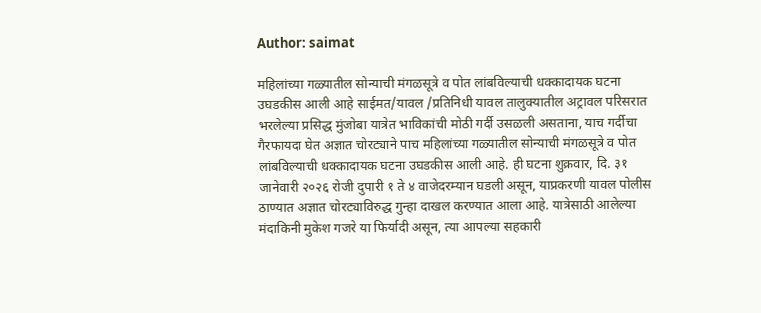Author: saimat

महिलांच्या गळ्यातील सोन्याची मंगळसूत्रे व पोत लांबविल्याची धक्कादायक घटना उघडकीस आली आहे साईमत/यावल /प्रतिनिधी यावल तालुक्यातील अट्रावल परिसरात भरलेल्या प्रसिद्ध मुंजोबा यात्रेत भाविकांची मोठी गर्दी उसळली असताना, याच गर्दीचा गैरफायदा घेत अज्ञात चोरट्याने पाच महिलांच्या गळ्यातील सोन्याची मंगळसूत्रे व पोत लांबविल्याची धक्कादायक घटना उघडकीस आली आहे. ही घटना शुक्रवार, दि. ३१ जानेवारी २०२६ रोजी दुपारी १ ते ४ वाजेदरम्यान घडली असून, याप्रकरणी यावल पोलीस ठाण्यात अज्ञात चोरट्याविरुद्ध गुन्हा दाखल करण्यात आला आहे. यात्रेसाठी आलेल्या मंदाकिनी मुकेश गजरे या फिर्यादी असून, त्या आपल्या सहकारी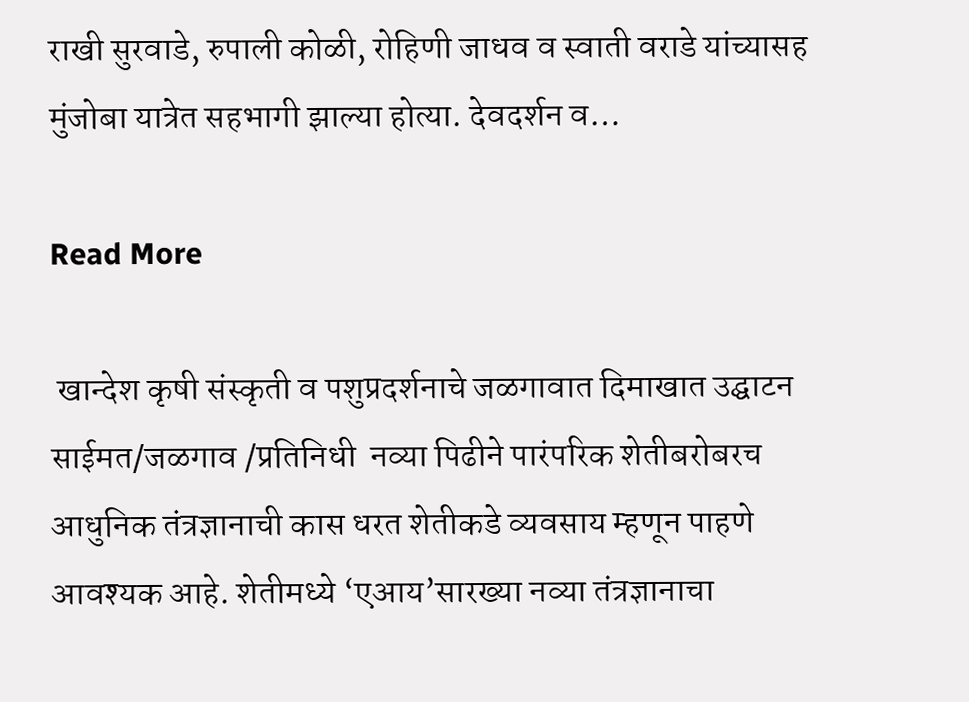राखी सुरवाडे, रुपाली कोळी, रोहिणी जाधव व स्वाती वराडे यांच्यासह मुंजोबा यात्रेत सहभागी झाल्या होत्या. देवदर्शन व…

Read More

 खान्देश कृषी संस्कृती व पशुप्रदर्शनाचे जळगावात दिमाखात उद्घाटन साईमत/जळगाव /प्रतिनिधी  नव्या पिढीने पारंपरिक शेतीबरोबरच आधुनिक तंत्रज्ञानाची कास धरत शेतीकडे व्यवसाय म्हणून पाहणे आवश्यक आहे. शेतीमध्ये ‘एआय’सारख्या नव्या तंत्रज्ञानाचा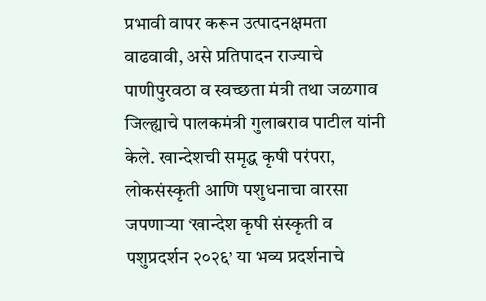प्रभावी वापर करून उत्पादनक्षमता वाढवावी, असे प्रतिपादन राज्याचे पाणीपुरवठा व स्वच्छता मंत्री तथा जळगाव जिल्ह्याचे पालकमंत्री गुलाबराव पाटील यांनी केले. खान्देशची समृद्ध कृषी परंपरा, लोकसंस्कृती आणि पशुधनाचा वारसा जपणाऱ्या ‘खान्देश कृषी संस्कृती व पशुप्रदर्शन २०२६’ या भव्य प्रदर्शनाचे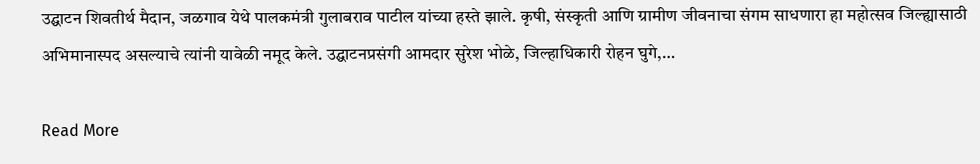उद्घाटन शिवतीर्थ मैदान, जळगाव येथे पालकमंत्री गुलाबराव पाटील यांच्या हस्ते झाले. कृषी, संस्कृती आणि ग्रामीण जीवनाचा संगम साधणारा हा महोत्सव जिल्ह्यासाठी अभिमानास्पद असल्याचे त्यांनी यावेळी नमूद केले. उद्घाटनप्रसंगी आमदार सुरेश भोळे, जिल्हाधिकारी रोहन घुगे,…

Read More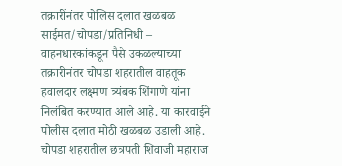तक्रारींनंतर पोलिस दलात खळबळ साईमत/चोपडा/प्रतिनिधी – वाहनधारकांकडून पैसे उकळल्याच्या तक्रारीनंतर चोपडा शहरातील वाहतूक हवालदार लक्ष्मण त्र्यंबक शिंगाणे यांना निलंबित करण्यात आले आहे. या कारवाईने पोलीस दलात मोठी खळबळ उडाली आहे. चोपडा शहरातील छत्रपती शिवाजी महाराज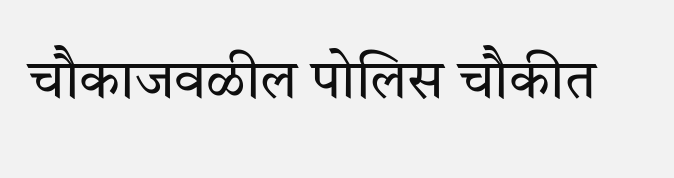चौकाजवळील पोलिस चौकीत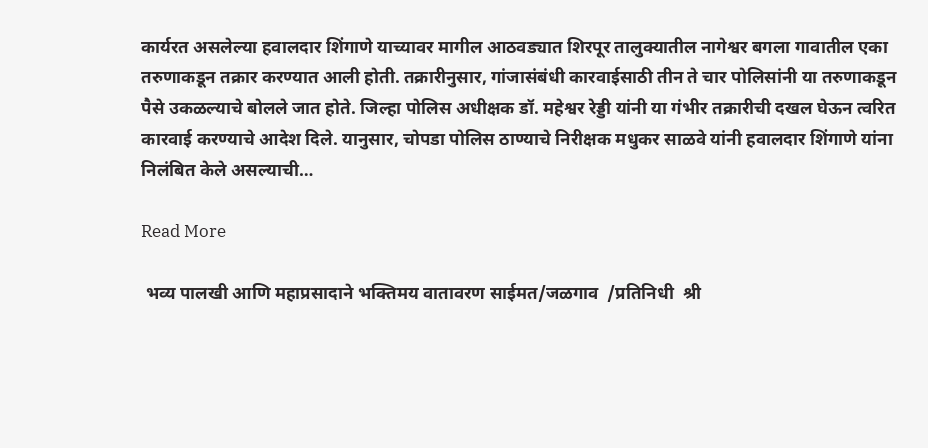कार्यरत असलेल्या हवालदार शिंगाणे याच्यावर मागील आठवड्यात शिरपूर तालुक्यातील नागेश्वर बगला गावातील एका तरुणाकडून तक्रार करण्यात आली होती. तक्रारीनुसार, गांजासंबंधी कारवाईसाठी तीन ते चार पोलिसांनी या तरुणाकडून पैसे उकळल्याचे बोलले जात होते. जिल्हा पोलिस अधीक्षक डॉ. महेश्वर रेड्डी यांनी या गंभीर तक्रारीची दखल घेऊन त्वरित कारवाई करण्याचे आदेश दिले. यानुसार, चोपडा पोलिस ठाण्याचे निरीक्षक मधुकर साळवे यांनी हवालदार शिंगाणे यांना निलंबित केले असल्याची…

Read More

 भव्य पालखी आणि महाप्रसादाने भक्तिमय वातावरण साईमत/जळगाव  /प्रतिनिधी  श्री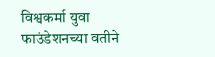विश्वकर्मा युवा फाउंडेशनच्या वतीने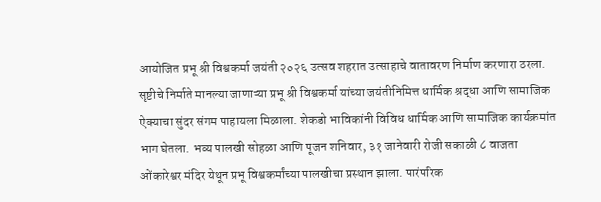आयोजित प्रभू श्री विश्वकर्मा जयंती २०२६ उत्सव शहरात उत्साहाचे वातावरण निर्माण करणारा ठरला. सृष्टीचे निर्माते मानल्या जाणाऱ्या प्रभू श्री विश्वकर्मा यांच्या जयंतीनिमित्त धार्मिक श्रद्धा आणि सामाजिक ऐक्याचा सुंदर संगम पाहायला मिळाला. शेकडो भाविकांनी विविध धार्मिक आणि सामाजिक कार्यक्रमांत भाग घेतला. भव्य पालखी सोहळा आणि पूजन शनिवार, ३१ जानेवारी रोजी सकाळी ८ वाजता ओंकारेश्वर मंदिर येथून प्रभू विश्वकर्मांच्या पालखीचा प्रस्थान झाला. पारंपरिक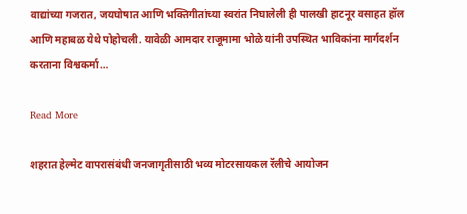वाद्यांच्या गजरात, जयघोषात आणि भक्तिगीतांच्या स्वरांत निघालेली ही पालखी हाटनूर वसाहत हॉल आणि महाबळ येथे पोहोचली. यावेळी आमदार राजूमामा भोळे यांनी उपस्थित भाविकांना मार्गदर्शन करताना विश्वकर्मा…

Read More

शहरात हेल्मेट वापरासंबंधी जनजागृतीसाठी भव्य मोटरसायकल रॅलीचे आयोजन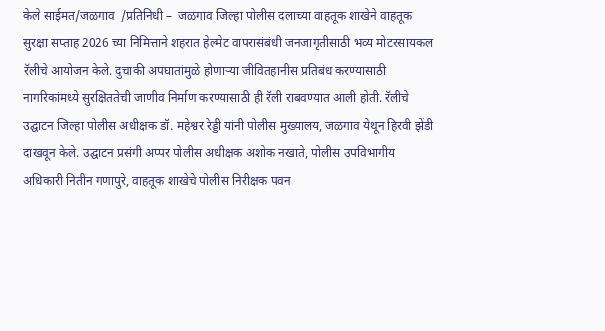केले साईमत/जळगाव  /प्रतिनिधी –  जळगाव जिल्हा पोलीस दलाच्या वाहतूक शाखेने वाहतूक सुरक्षा सप्ताह 2026 च्या निमित्ताने शहरात हेल्मेट वापरासंबंधी जनजागृतीसाठी भव्य मोटरसायकल रॅलीचे आयोजन केले. दुचाकी अपघातांमुळे होणाऱ्या जीवितहानीस प्रतिबंध करण्यासाठी नागरिकांमध्ये सुरक्षिततेची जाणीव निर्माण करण्यासाठी ही रॅली राबवण्यात आली होती. रॅलीचे उद्घाटन जिल्हा पोलीस अधीक्षक डॉ. महेश्वर रेड्डी यांनी पोलीस मुख्यालय, जळगाव येथून हिरवी झेंडी दाखवून केले. उद्घाटन प्रसंगी अप्पर पोलीस अधीक्षक अशोक नखाते, पोलीस उपविभागीय अधिकारी नितीन गणापुरे, वाहतूक शाखेचे पोलीस निरीक्षक पवन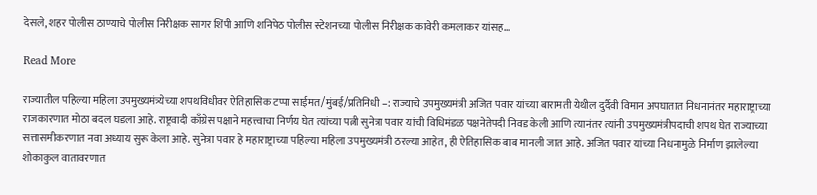देसले, शहर पोलीस ठाण्याचे पोलीस निरीक्षक सागर शिंपी आणि शनिपेठ पोलीस स्टेशनच्या पोलीस निरीक्षक कावेरी कमलाकर यांसह…

Read More

राज्यातील पहिल्या महिला उपमुख्यमंत्र्येच्या शपथविधीवर ऐतिहासिक टप्पा साईमत/मुंबई/प्रतिनिधी –: राज्याचे उपमुख्यमंत्री अजित पवार यांच्या बारामती येथील दुर्दैवी विमान अपघातात निधनानंतर महाराष्ट्राच्या राजकारणात मोठा बदल घडला आहे. राष्ट्रवादी काँग्रेस पक्षाने महत्त्वाचा निर्णय घेत त्यांच्या पत्नी सुनेत्रा पवार यांची विधिमंडळ पक्षनेतेपदी निवड केली आणि त्यानंतर त्यांनी उपमुख्यमंत्रीपदाची शपथ घेत राज्याच्या सत्तासमीकरणात नवा अध्याय सुरू केला आहे. सुनेत्रा पवार हे महाराष्ट्राच्या पहिल्या महिला उपमुख्यमंत्री ठरल्या आहेत, ही ऐतिहासिक बाब मानली जात आहे. अजित पवार यांच्या निधनामुळे निर्माण झालेल्या शोकाकुल वातावरणात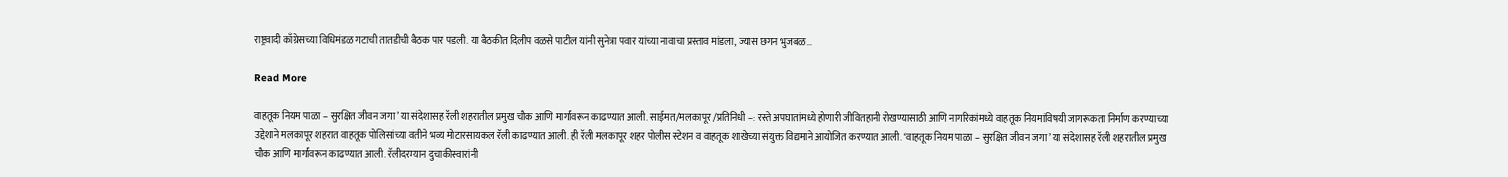राष्ट्रवादी काँग्रेसच्या विधिमंडळ गटाची तातडीची बैठक पार पडली. या बैठकीत दिलीप वळसे पाटील यांनी सुनेत्रा पवार यांच्या नावाचा प्रस्ताव मांडला, ज्यास छगन भुजबळ…

Read More

वाहतूक नियम पाळा – सुरक्षित जीवन जगा’ या संदेशासह रॅली शहरातील प्रमुख चौक आणि मार्गांवरून काढण्यात आली. साईमत/मलकापूर /प्रतिनिधी –: रस्ते अपघातांमध्ये होणारी जीवितहानी रोखण्यासाठी आणि नागरिकांमध्ये वाहतूक नियमांविषयी जागरूकता निर्माण करण्याच्या उद्देशाने मलकापूर शहरात वाहतूक पोलिसांच्या वतीने भव्य मोटारसायकल रॅली काढण्यात आली. ही रॅली मलकापूर शहर पोलीस स्टेशन व वाहतूक शाखेच्या संयुक्त विद्यमाने आयोजित करण्यात आली. ‘वाहतूक नियम पाळा – सुरक्षित जीवन जगा’ या संदेशासह रॅली शहरातील प्रमुख चौक आणि मार्गांवरून काढण्यात आली. रॅलीदरम्यान दुचाकीस्वारांनी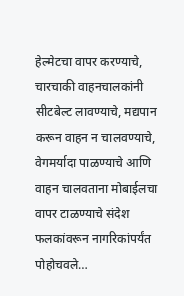हेल्मेटचा वापर करण्याचे, चारचाकी वाहनचालकांनी सीटबेल्ट लावण्याचे, मद्यपान करून वाहन न चालवण्याचे, वेगमर्यादा पाळण्याचे आणि वाहन चालवताना मोबाईलचा वापर टाळण्याचे संदेश फलकांवरून नागरिकांपर्यंत पोहोचवले…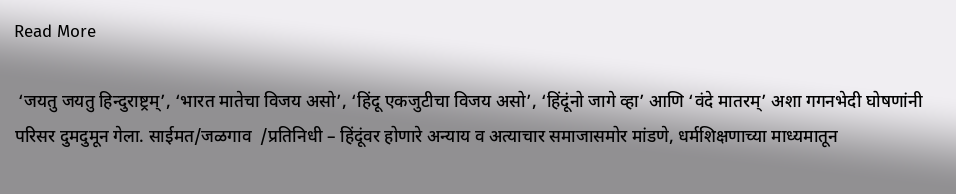Read More

 ‘जयतु जयतु हिन्दुराष्ट्रम्’, ‘भारत मातेचा विजय असो’, ‘हिंदू एकजुटीचा विजय असो’, ‘हिंदूंनो जागे व्हा’ आणि ‘वंदे मातरम्’ अशा गगनभेदी घोषणांनी परिसर दुमदुमून गेला. साईमत/जळगाव  /प्रतिनिधी – हिंदूंवर होणारे अन्याय व अत्याचार समाजासमोर मांडणे, धर्मशिक्षणाच्या माध्यमातून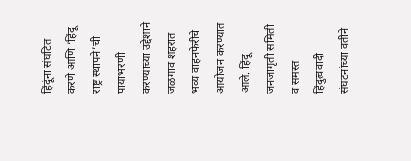हिंदूंना संघटित करणे आणि ‘हिंदू राष्ट्र स्थापने’ची पायाभरणी करण्याच्या उद्देशाने जळगाव शहरात भव्य वाहनफेरीचे आयोजन करण्यात आले. हिंदू जनजागृती समिती व समस्त हिंदुत्ववादी संघटनांच्या वतीने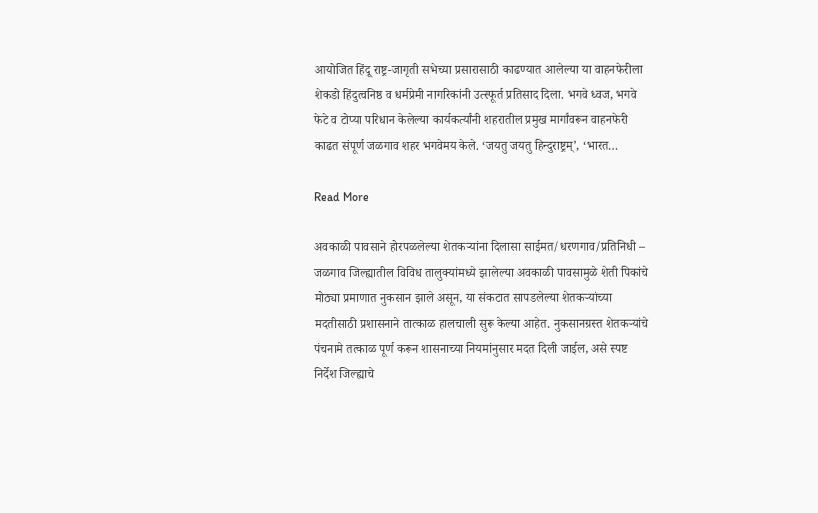आयोजित हिंदू राष्ट्र-जागृती सभेच्या प्रसारासाठी काढण्यात आलेल्या या वाहनफेरीला शेकडो हिंदुत्वनिष्ठ व धर्मप्रेमी नागरिकांनी उत्स्फूर्त प्रतिसाद दिला. भगवे ध्वज, भगवे फेटे व टोप्या परिधान केलेल्या कार्यकर्त्यांनी शहरातील प्रमुख मार्गांवरून वाहनफेरी काढत संपूर्ण जळगाव शहर भगवेमय केले. ‘जयतु जयतु हिन्दुराष्ट्रम्’, ‘भारत…

Read More

अवकाळी पावसाने होरपळलेल्या शेतकऱ्यांना दिलासा साईमत/धरणगाव/प्रतिनिधी – जळगाव जिल्ह्यातील विविध तालुक्यांमध्ये झालेल्या अवकाळी पावसामुळे शेती पिकांचे मोठ्या प्रमाणात नुकसान झाले असून, या संकटात सापडलेल्या शेतकऱ्यांच्या मदतीसाठी प्रशासनाने तात्काळ हालचाली सुरू केल्या आहेत. नुकसानग्रस्त शेतकऱ्यांचे पंचनामे तत्काळ पूर्ण करून शासनाच्या नियमांनुसार मदत दिली जाईल, असे स्पष्ट निर्देश जिल्ह्याचे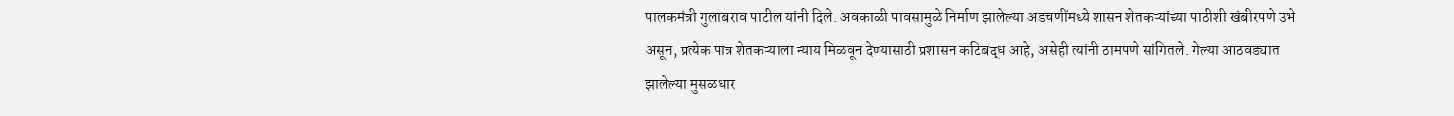पालकमंत्री गुलाबराव पाटील यांनी दिले. अवकाळी पावसामुळे निर्माण झालेल्या अडचणींमध्ये शासन शेतकऱ्यांच्या पाठीशी खंबीरपणे उभे असून, प्रत्येक पात्र शेतकऱ्याला न्याय मिळवून देण्यासाठी प्रशासन कटिबद्ध आहे, असेही त्यांनी ठामपणे सांगितले. गेल्या आठवड्यात झालेल्या मुसळधार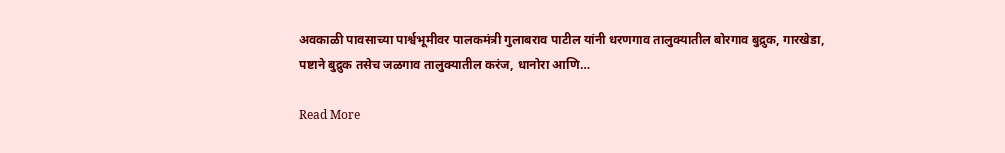अवकाळी पावसाच्या पार्श्वभूमीवर पालकमंत्री गुलाबराव पाटील यांनी धरणगाव तालुक्यातील बोरगाव बुद्रुक, गारखेडा, पष्टाने बुद्रुक तसेच जळगाव तालुक्यातील करंज, धानोरा आणि…

Read More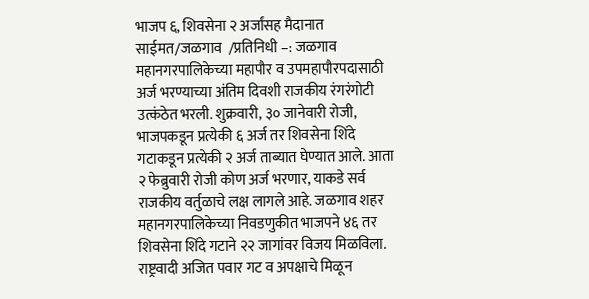भाजप ६, शिवसेना २ अर्जांसह मैदानात साईमत/जळगाव  /प्रतिनिधी –: जळगाव महानगरपालिकेच्या महापौर व उपमहापौरपदासाठी अर्ज भरण्याच्या अंतिम दिवशी राजकीय रंगरंगोटी उत्कंठेत भरली. शुक्रवारी, ३० जानेवारी रोजी, भाजपकडून प्रत्येकी ६ अर्ज तर शिवसेना शिंदे गटाकडून प्रत्येकी २ अर्ज ताब्यात घेण्यात आले. आता २ फेब्रुवारी रोजी कोण अर्ज भरणार, याकडे सर्व राजकीय वर्तुळाचे लक्ष लागले आहे. जळगाव शहर महानगरपालिकेच्या निवडणुकीत भाजपने ४६ तर शिवसेना शिंदे गटाने २२ जागांवर विजय मिळविला. राष्ट्रवादी अजित पवार गट व अपक्षाचे मिळून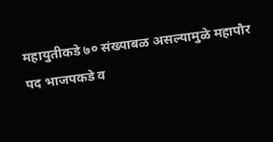महायुतीकडे ७० संख्याबळ असल्यामुळे महापौर पद भाजपकडे व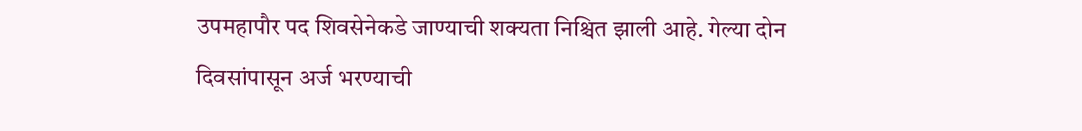उपमहापौर पद शिवसेनेकडे जाण्याची शक्यता निश्चित झाली आहे. गेल्या दोन दिवसांपासून अर्ज भरण्याची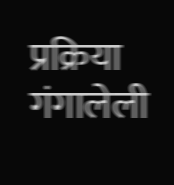प्रक्रिया गंगालेली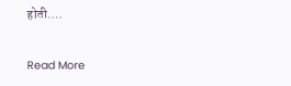होती.…

Read More